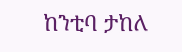ከንቲባ ታከለ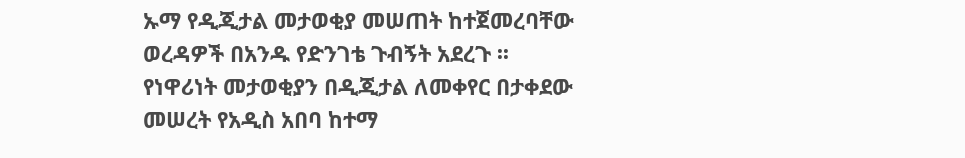ኡማ የዲጂታል መታወቂያ መሠጠት ከተጀመረባቸው ወረዳዎች በአንዱ የድንገቴ ጉብኝት አደረጉ ፡፡
የነዋሪነት መታወቂያን በዲጂታል ለመቀየር በታቀደው መሠረት የአዲስ አበባ ከተማ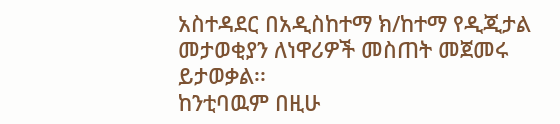አስተዳደር በአዲስከተማ ክ/ከተማ የዲጂታል መታወቂያን ለነዋሪዎች መስጠት መጀመሩ ይታወቃል፡፡
ከንቲባዉም በዚሁ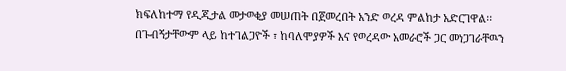ክፍለከተማ የዲጂታል መታወቂያ መሠጠት በጀመረበት አንድ ወረዳ ምልከታ አድርገዋል፡፡
በጉብኝታቸውም ላይ ከተገልጋዮች ፣ ከባለሞያዎች እና የወረዳው አመራሮች ጋር መነጋገራቸዉን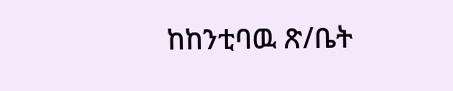ከከንቲባዉ ጽ/ቤት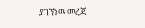ያገኘነዉ መረጃ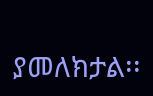ያመለክታል፡፡